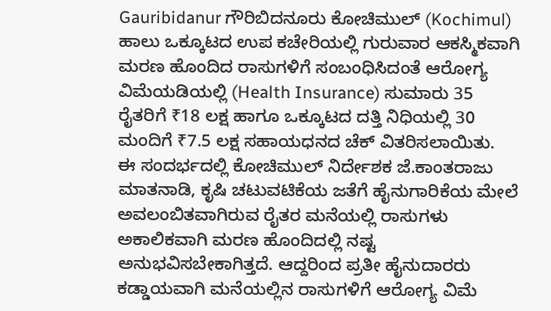Gauribidanur ಗೌರಿಬಿದನೂರು ಕೋಚಿಮುಲ್ (Kochimul) ಹಾಲು ಒಕ್ಕೂಟದ ಉಪ ಕಚೇರಿಯಲ್ಲಿ ಗುರುವಾರ ಆಕಸ್ಮಿಕವಾಗಿ ಮರಣ ಹೊಂದಿದ ರಾಸುಗಳಿಗೆ ಸಂಬಂಧಿಸಿದಂತೆ ಆರೋಗ್ಯ ವಿಮೆಯಡಿಯಲ್ಲಿ (Health Insurance) ಸುಮಾರು 35 ರೈತರಿಗೆ ₹18 ಲಕ್ಷ ಹಾಗೂ ಒಕ್ಕೂಟದ ದತ್ತಿ ನಿಧಿಯಲ್ಲಿ 30 ಮಂದಿಗೆ ₹7.5 ಲಕ್ಷ ಸಹಾಯಧನದ ಚೆಕ್ ವಿತರಿಸಲಾಯಿತು.
ಈ ಸಂದರ್ಭದಲ್ಲಿ ಕೋಚಿಮುಲ್ ನಿರ್ದೇಶಕ ಜೆ.ಕಾಂತರಾಜು ಮಾತನಾಡಿ, ಕೃಷಿ ಚಟುವಟಿಕೆಯ ಜತೆಗೆ ಹೈನುಗಾರಿಕೆಯ ಮೇಲೆ ಅವಲಂಬಿತವಾಗಿರುವ ರೈತರ ಮನೆಯಲ್ಲಿ ರಾಸುಗಳು ಅಕಾಲಿಕವಾಗಿ ಮರಣ ಹೊಂದಿದಲ್ಲಿ ನಷ್ಟ ಅನುಭವಿಸಬೇಕಾಗಿತ್ತದೆ. ಆದ್ದರಿಂದ ಪ್ರತೀ ಹೈನುದಾರರು ಕಡ್ಡಾಯವಾಗಿ ಮನೆಯಲ್ಲಿನ ರಾಸುಗಳಿಗೆ ಆರೋಗ್ಯ ವಿಮೆ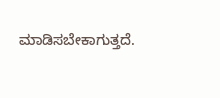ಮಾಡಿಸಬೇಕಾಗುತ್ತದೆ.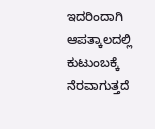ಇದರಿಂದಾಗಿ ಆಪತ್ಕಾಲದಲ್ಲಿ ಕುಟುಂಬಕ್ಕೆ ನೆರವಾಗುತ್ತದೆ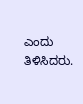ಎಂದು ತಿಳಿಸಿದರು.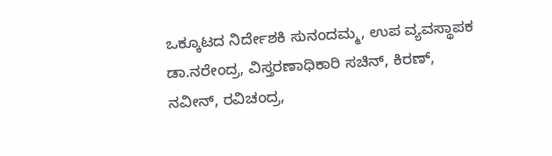ಒಕ್ಕೂಟದ ನಿರ್ದೇಶಕಿ ಸುನಂದಮ್ಮ, ಉಪ ವ್ಯವಸ್ಥಾಪಕ ಡಾ.ನರೇಂದ್ರ, ವಿಸ್ತರಣಾಧಿಕಾರಿ ಸಚಿನ್, ಕಿರಣ್, ನವೀನ್, ರವಿಚಂದ್ರ,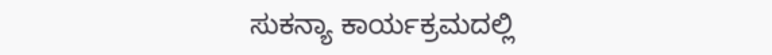ಸುಕನ್ಯಾ ಕಾರ್ಯಕ್ರಮದಲ್ಲಿ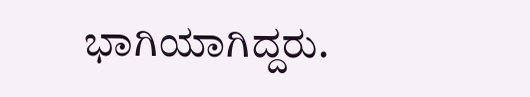ಭಾಗಿಯಾಗಿದ್ದರು.